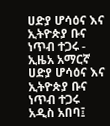ሀድያ ሆሳዕና እና ኢትዮጵያ ቡና ነጥብ ተጋሩ - ኢዜአ አማርኛ
ሀድያ ሆሳዕና እና ኢትዮጵያ ቡና ነጥብ ተጋሩ
አዲስ አበባ፤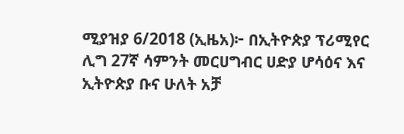ሚያዝያ 6/2018 (ኢዜአ)፦ በኢትዮጵያ ፕሪሚየር ሊግ 27ኛ ሳምንት መርሀግብር ሀድያ ሆሳዕና እና ኢትዮጵያ ቡና ሁለት አቻ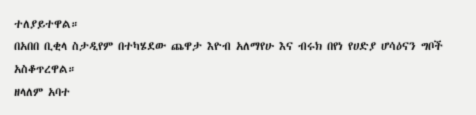ተለያይተዋል።
በአበበ ቢቂላ ስታዲየም በተካሄደው ጨዋታ እዮብ አለማየሁ እና ብሩክ በየነ የሀድያ ሆሳዕናን ግቦች አስቆጥረዋል።
ዘላለም አባተ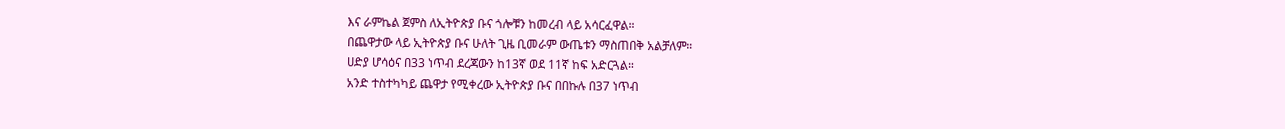እና ራምኬል ጀምስ ለኢትዮጵያ ቡና ጎሎቹን ከመረብ ላይ አሳርፈዋል።
በጨዋታው ላይ ኢትዮጵያ ቡና ሁለት ጊዜ ቢመራም ውጤቱን ማስጠበቅ አልቻለም።
ሀድያ ሆሳዕና በ33 ነጥብ ደረጃውን ከ13ኛ ወደ 11ኛ ከፍ አድርጓል።
አንድ ተስተካካይ ጨዋታ የሚቀረው ኢትዮጵያ ቡና በበኩሉ በ37 ነጥብ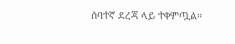ሰባተኛ ደረጃ ላይ ተቀምጧል።